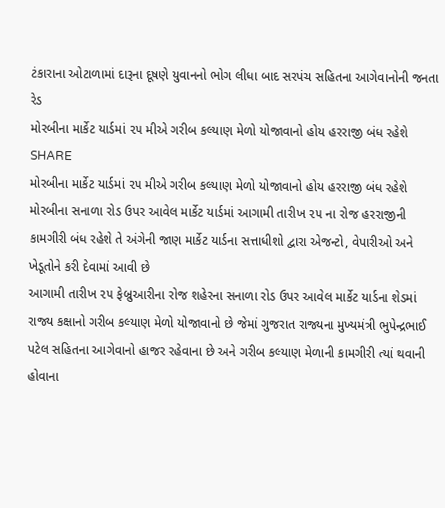ટંકારાના ઓટાળામાં દારૂના દૂષણે યુવાનનો ભોગ લીધા બાદ સરપંચ સહિતના આગેવાનોની જનતા રેડ
મોરબીના માર્કેટ યાર્ડમાં ૨૫ મીએ ગરીબ કલ્યાણ મેળો યોજાવાનો હોય હરરાજી બંધ રહેશે
SHARE
મોરબીના માર્કેટ યાર્ડમાં ૨૫ મીએ ગરીબ કલ્યાણ મેળો યોજાવાનો હોય હરરાજી બંધ રહેશે
મોરબીના સનાળા રોડ ઉપર આવેલ માર્કેટ યાર્ડમાં આગામી તારીખ ૨૫ ના રોજ હરરાજીની કામગીરી બંધ રહેશે તે અંગેની જાણ માર્કેટ યાર્ડના સત્તાધીશો દ્વારા એજન્ટો, વેપારીઓ અને ખેડૂતોને કરી દેવામાં આવી છે
આગામી તારીખ ૨૫ ફેબ્રુઆરીના રોજ શહેરના સનાળા રોડ ઉપર આવેલ માર્કેટ યાર્ડના શેડમાં રાજ્ય કક્ષાનો ગરીબ કલ્યાણ મેળો યોજાવાનો છે જેમાં ગુજરાત રાજ્યના મુખ્યમંત્રી ભુપેન્દ્રભાઈ પટેલ સહિતના આગેવાનો હાજર રહેવાના છે અને ગરીબ કલ્યાણ મેળાની કામગીરી ત્યાં થવાની હોવાના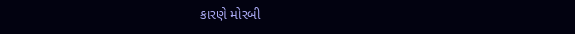કારણે મોરબી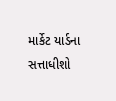માર્કેટ યાર્ડના સત્તાધીશો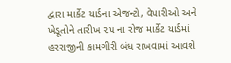દ્વારા માર્કેટ યાર્ડના એજન્ટો, વેપારીઓ અને ખેડૂતોને તારીખ ૨૫ ના રોજ માર્કેટ યાર્ડમાં હરરાજીની કામગીરી બંધ રાખવામાં આવશે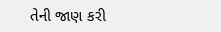તેની જાણ કરી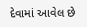દેવામાં આવેલ છે